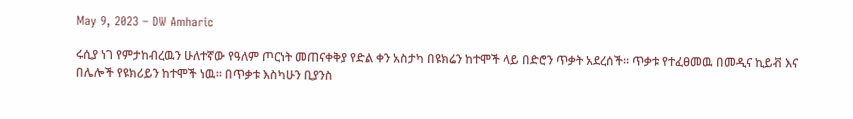May 9, 2023 – DW Amharic

ሩሲያ ነገ የምታከብረዉን ሁለተኛው የዓለም ጦርነት መጠናቀቅያ የድል ቀን አስታካ በዩክሬን ከተሞች ላይ በድሮን ጥቃት አደረሰች። ጥቃቱ የተፈፀመዉ በመዲና ኪይቭ እና በሌሎች የዩክሪይን ከተሞች ነዉ። በጥቃቱ እስካሁን ቢያንስ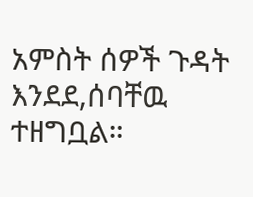አምስት ሰዎች ጉዳት እንደደ,ሰባቸዉ ተዘግቧል።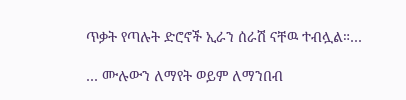ጥቃት የጣሉት ድሮኖች ኢራን ሰራሽ ናቸዉ ተብሏል።…

… ሙሉውን ለማየት ወይም ለማንበብ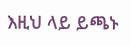እዚህ ላይ ይጫኑ